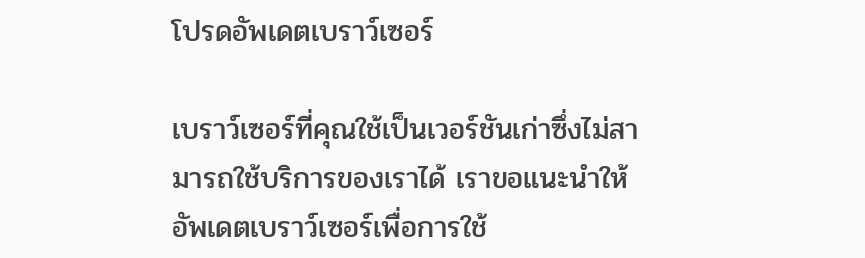โปรดอัพเดตเบราว์เซอร์

เบราว์เซอร์ที่คุณใช้เป็นเวอร์ชันเก่าซึ่งไม่สามารถใช้บริการของเราได้ เราขอแนะนำให้อัพเดตเบราว์เซอร์เพื่อการใช้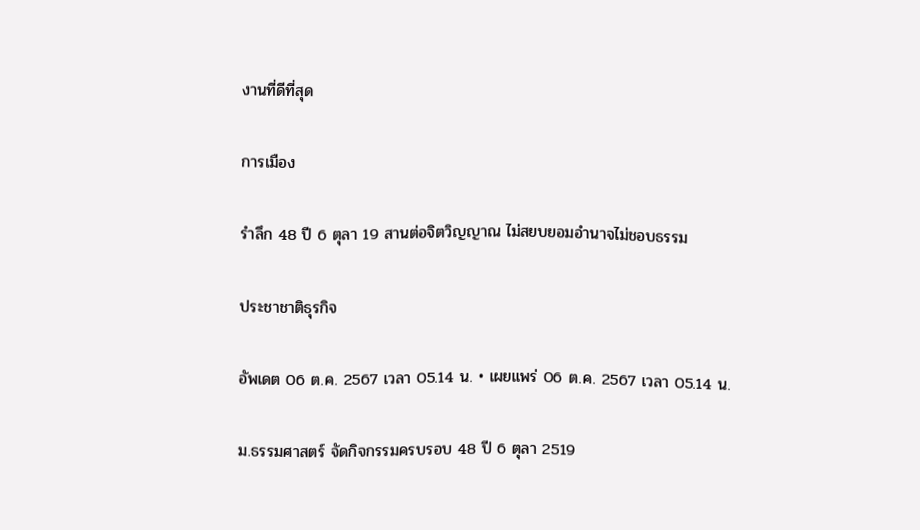งานที่ดีที่สุด

การเมือง

รำลึก 48 ปี 6 ตุลา 19 สานต่อจิตวิญญาณ ไม่สยบยอมอำนาจไม่ชอบธรรม

ประชาชาติธุรกิจ

อัพเดต 06 ต.ค. 2567 เวลา 05.14 น. • เผยแพร่ 06 ต.ค. 2567 เวลา 05.14 น.

ม.ธรรมศาสตร์ จัดกิจกรรมครบรอบ 48 ปี 6 ตุลา 2519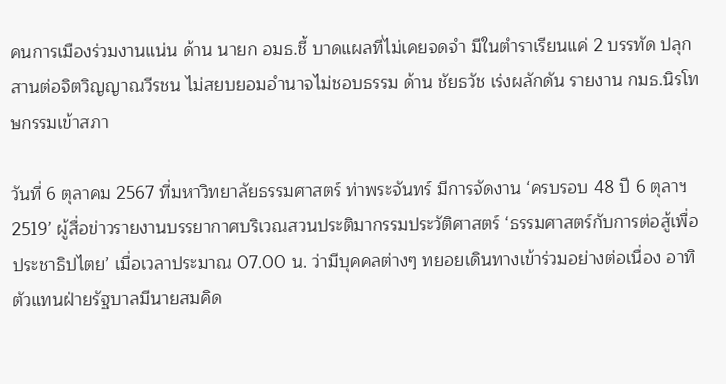คนการเมืองร่วมงานแน่น ด้าน นายก อมธ.ชี้ บาดแผลที่ไม่เคยจดจำ มีในตำราเรียนแค่ 2 บรรทัด ปลุก สานต่อจิตวิญญาณวีรชน ไม่สยบยอมอำนาจไม่ชอบธรรม ด้าน ชัยธวัช เร่งผลักดัน รายงาน กมธ.นิรโทษกรรมเข้าสภา

วันที่ 6 ตุลาคม 2567 ที่มหาวิทยาลัยธรรมศาสตร์ ท่าพระจันทร์ มีการจัดงาน ‘ครบรอบ 48 ปี 6 ตุลาฯ 2519’ ผู้สื่อข่าวรายงานบรรยากาศบริเวณสวนประติมากรรมประวัติศาสตร์ ‘ธรรมศาสตร์กับการต่อสู้เพื่อประชาธิปไตย’ เมื่อเวลาประมาณ 07.00 น. ว่ามีบุคคลต่างๆ ทยอยเดินทางเข้าร่วมอย่างต่อเนื่อง อาทิ ตัวแทนฝ่ายรัฐบาลมีนายสมคิด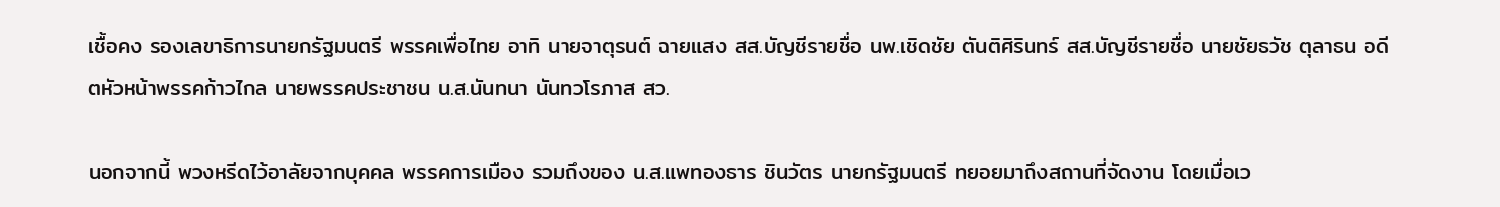เชื้อคง รองเลขาธิการนายกรัฐมนตรี พรรคเพื่อไทย อาทิ นายจาตุรนต์ ฉายแสง สส.บัญชีรายชื่อ นพ.เชิดชัย ตันติศิรินทร์ สส.บัญชีรายชื่อ นายชัยธวัช ตุลาธน อดีตหัวหน้าพรรคก้าวไกล นายพรรคประชาชน น.ส.นันทนา นันทวโรภาส สว.

นอกจากนี้ พวงหรีดไว้อาลัยจากบุคคล พรรคการเมือง รวมถึงของ น.ส.แพทองธาร ชินวัตร นายกรัฐมนตรี ทยอยมาถึงสถานที่จัดงาน โดยเมื่อเว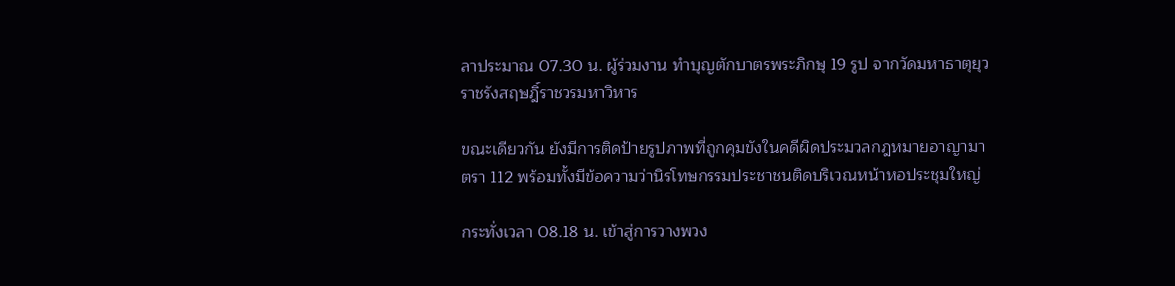ลาประมาณ 07.30 น. ผู้ร่วมงาน ทำบุญตักบาตรพระภิกษุ 19 รูป จากวัดมหาธาตุยุวราชรังสฤษฎิ์ราชวรมหาวิหาร

ขณะเดียวกัน ยังมีการติดป้ายรูปภาพที่ถูกคุมขังในคดีผิดประมวลกฎหมายอาญามาตรา 112 พร้อมทั้งมีข้อความว่านิรโทษกรรมประชาชนติดบริเวณหน้าหอประชุมใหญ่

กระทั่งเวลา 08.18 น. เข้าสู่การวางพวง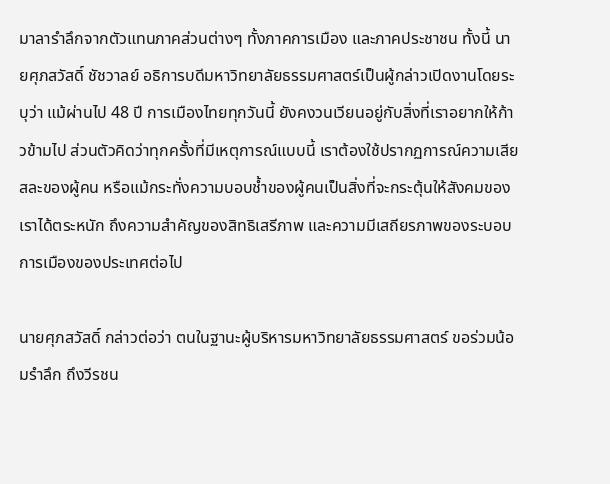มาลารำลึกจากตัวแทนภาคส่วนต่างๆ ทั้งภาคการเมือง และภาคประชาชน ทั้งนี้ นายศุภสวัสดิ์ ชัชวาลย์ อธิการบดีมหาวิทยาลัยธรรมศาสตร์เป็นผู้กล่าวเปิดงานโดยระบุว่า แม้ผ่านไป 48 ปี การเมืองไทยทุกวันนี้ ยังคงวนเวียนอยู่กับสิ่งที่เราอยากให้ก้าวข้ามไป ส่วนตัวคิดว่าทุกครั้งที่มีเหตุการณ์แบบนี้ เราต้องใช้ปรากฏการณ์ความเสียสละของผู้คน หรือแม้กระทั่งความบอบช้ำของผู้คนเป็นสิ่งที่จะกระตุ้นให้สังคมของเราได้ตระหนัก ถึงความสำคัญของสิทธิเสรีภาพ และความมีเสถียรภาพของระบอบการเมืองของประเทศต่อไป

นายศุภสวัสดิ์ กล่าวต่อว่า ตนในฐานะผู้บริหารมหาวิทยาลัยธรรมศาสตร์ ขอร่วมน้อมรำลึก ถึงวีรชน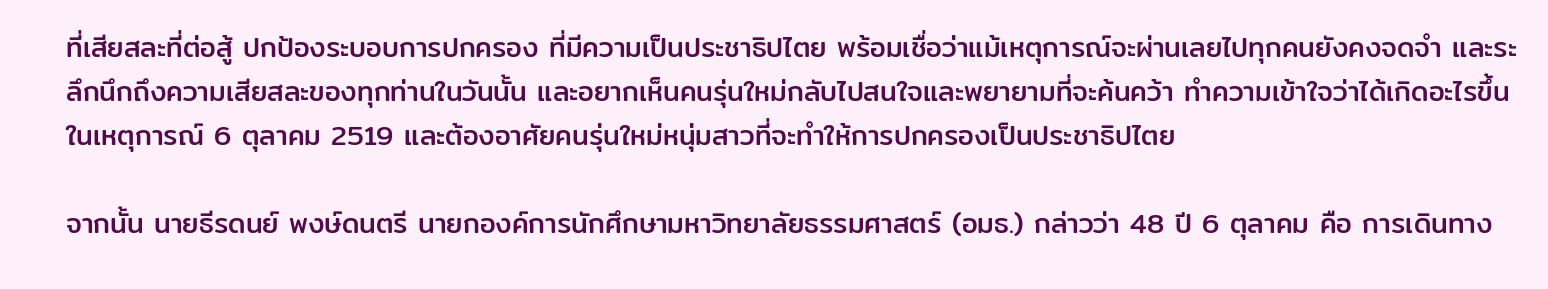ที่เสียสละที่ต่อสู้ ปกป้องระบอบการปกครอง ที่มีความเป็นประชาธิปไตย พร้อมเชื่อว่าแม้เหตุการณ์จะผ่านเลยไปทุกคนยังคงจดจำ และระลึกนึกถึงความเสียสละของทุกท่านในวันนั้น และอยากเห็นคนรุ่นใหม่กลับไปสนใจและพยายามที่จะค้นคว้า ทำความเข้าใจว่าได้เกิดอะไรขึ้นในเหตุการณ์ 6 ตุลาคม 2519 และต้องอาศัยคนรุ่นใหม่หนุ่มสาวที่จะทำให้การปกครองเป็นประชาธิปไตย

จากนั้น นายธีรดนย์ พงษ์ดนตรี นายกองค์การนักศึกษามหาวิทยาลัยธรรมศาสตร์ (อมธ.) กล่าวว่า 48 ปี 6 ตุลาคม คือ การเดินทาง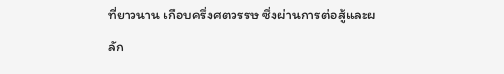ที่ยาวนาน เกือบครึ่งศตวรรษ ซึ่งผ่านการต่อสู้และผลัก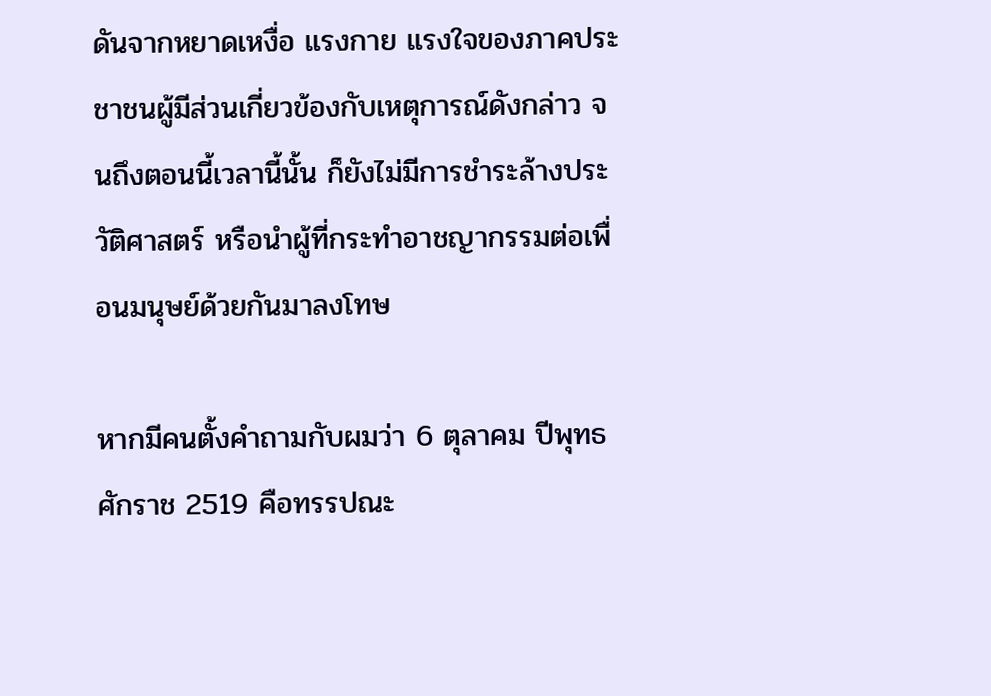ดันจากหยาดเหงื่อ แรงกาย แรงใจของภาคประชาชนผู้มีส่วนเกี่ยวข้องกับเหตุการณ์ดังกล่าว จนถึงตอนนี้เวลานี้นั้น ก็ยังไม่มีการชำระล้างประวัติศาสตร์ หรือนำผู้ที่กระทำอาชญากรรมต่อเพื่อนมนุษย์ด้วยกันมาลงโทษ

หากมีคนตั้งคำถามกับผมว่า 6 ตุลาคม ปีพุทธศักราช 2519 คือทรรปณะ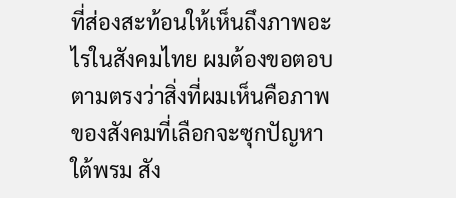ที่ส่องสะท้อนให้เห็นถึงภาพอะไรในสังคมไทย ผมต้องขอตอบตามตรงว่าสิ่งที่ผมเห็นคือภาพของสังคมที่เลือกจะซุกปัญหาใต้พรม สัง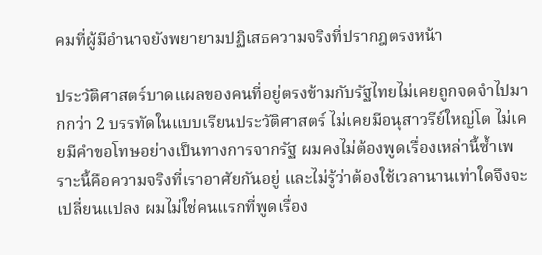คมที่ผู้มีอำนาจยังพยายามปฏิเสธความจริงที่ปรากฎตรงหน้า

ประวัติศาสตร์บาดแผลของคนที่อยู่ตรงข้ามกับรัฐไทยไม่เคยถูกจดจำไปมากกว่า 2 บรรทัดในแบบเรียนประวัติศาสตร์ ไม่เคยมีอนุสาวรีย์ใหญ่โต ไม่เคยมีคำขอโทษอย่างเป็นทางการจากรัฐ ผมคงไม่ต้องพูดเรื่องเหล่านี้ซ้ำเพราะนี้คือความจริงที่เราอาศัยกันอยู่ และไม่รู้ว่าต้องใช้เวลานานเท่าใดจึงจะเปลี่ยนแปลง ผมไม่ใช่คนแรกที่พูดเรื่อง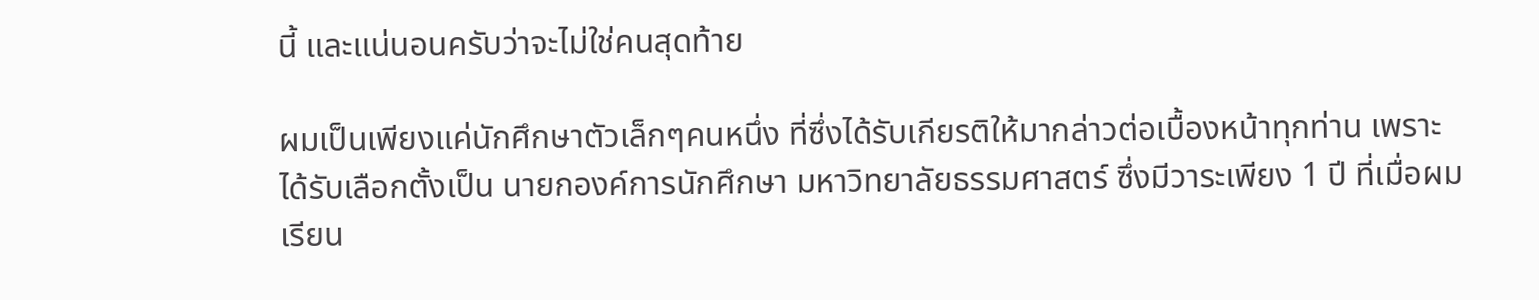นี้ และแน่นอนครับว่าจะไม่ใช่คนสุดท้าย

ผมเป็นเพียงแค่นักศึกษาตัวเล็กๆคนหนึ่ง ที่ซึ่งได้รับเกียรติให้มากล่าวต่อเบื้องหน้าทุกท่าน เพราะได้รับเลือกตั้งเป็น นายกองค์การนักศึกษา มหาวิทยาลัยธรรมศาสตร์ ซึ่งมีวาระเพียง 1 ปี ที่เมื่อผมเรียน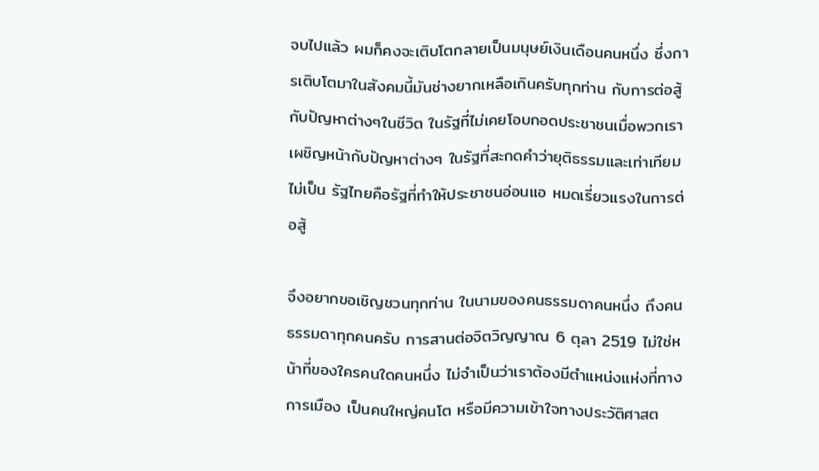จบไปแล้ว ผมก็คงจะเติบโตกลายเป็นมนุษย์เงินเดือนคนหนึ่ง ซึ่งการเติบโตมาในสังคมนี้มันช่างยากเหลือเกินครับทุกท่าน กับการต่อสู้กับปัญหาต่างๆในชีวิต ในรัฐที่ไม่เคยโอบกอดประชาชนเมื่อพวกเราเผชิญหน้ากับปัญหาต่างๆ ในรัฐที่สะกดคำว่ายุติธรรมและเท่าเทียมไม่เป็น รัฐไทยคือรัฐที่ทำให้ประชาชนอ่อนแอ หมดเรี่ยวแรงในการต่อสู้

จึงอยากขอเชิญชวนทุกท่าน ในนามของคนธรรมดาคนหนึ่ง ถึงคนธรรมดาทุกคนครับ การสานต่อจิตวิญญาณ 6 ตุลา 2519 ไม่ใช่หน้าที่ของใครคนใดคนหนึ่ง ไม่จำเป็นว่าเราต้องมีตำแหน่งแห่งที่ทางการเมือง เป็นคนใหญ่คนโต หรือมีความเข้าใจทางประวัติศาสต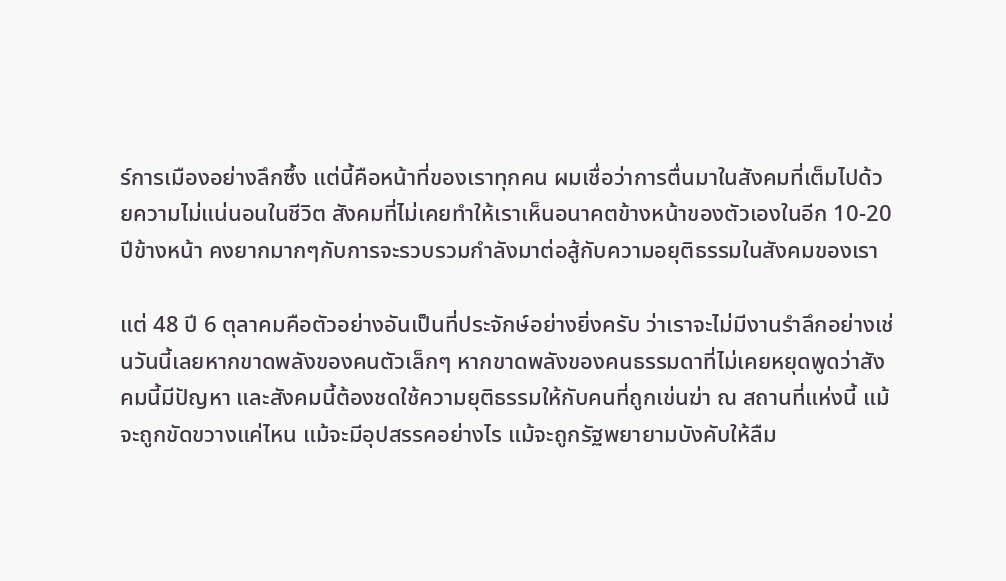ร์การเมืองอย่างลึกซึ้ง แต่นี้คือหน้าที่ของเราทุกคน ผมเชื่อว่าการตื่นมาในสังคมที่เต็มไปด้วยความไม่แน่นอนในชีวิต สังคมที่ไม่เคยทำให้เราเห็นอนาคตข้างหน้าของตัวเองในอีก 10-20 ปีข้างหน้า คงยากมากๆกับการจะรวบรวมกำลังมาต่อสู้กับความอยุติธรรมในสังคมของเรา

แต่ 48 ปี 6 ตุลาคมคือตัวอย่างอันเป็นที่ประจักษ์อย่างยิ่งครับ ว่าเราจะไม่มีงานรำลึกอย่างเช่นวันนี้เลยหากขาดพลังของคนตัวเล็กๆ หากขาดพลังของคนธรรมดาที่ไม่เคยหยุดพูดว่าสังคมนี้มีปัญหา และสังคมนี้ต้องชดใช้ความยุติธรรมให้กับคนที่ถูกเข่นฆ่า ณ สถานที่แห่งนี้ แม้จะถูกขัดขวางแค่ไหน แม้จะมีอุปสรรคอย่างไร แม้จะถูกรัฐพยายามบังคับให้ลืม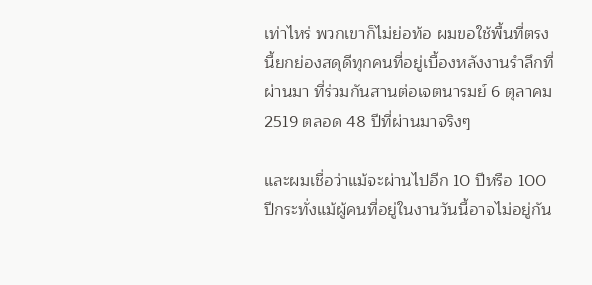เท่าไหร่ พวกเขาก็ไม่ย่อท้อ ผมขอใช้พื้นที่ตรงนี้ยกย่องสดุดีทุกคนที่อยู่เบื้องหลังงานรำลึกที่ผ่านมา ที่ร่วมกันสานต่อเจตนารมย์ 6 ตุลาคม 2519 ตลอด 48 ปีที่ผ่านมาจริงๆ

และผมเชื่อว่าแม้จะผ่านไปอีก 10 ปีหรือ 100 ปีกระทั่งแม้ผู้คนที่อยู่ในงานวันนี้อาจไม่อยู่กัน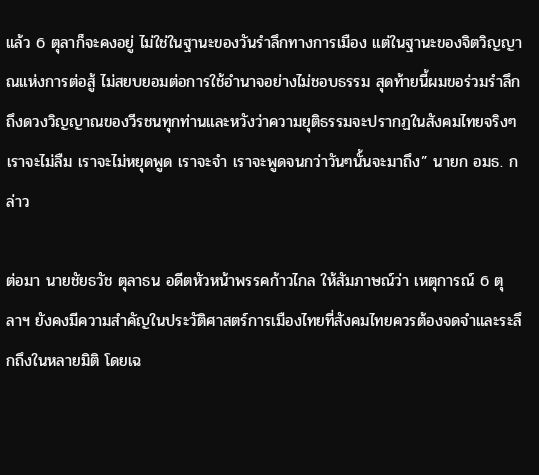แล้ว 6 ตุลาก็จะคงอยู่ ไม่ใช่ในฐานะของวันรำลึกทางการเมือง แต่ในฐานะของจิตวิญญาณแห่งการต่อสู้ ไม่สยบยอมต่อการใช้อำนาจอย่างไม่ชอบธรรม สุดท้ายนี้ผมขอร่วมรำลึกถึงดวงวิญญาณของวีรชนทุกท่านและหวังว่าความยุติธรรมจะปรากฏในสังคมไทยจริงๆ เราจะไม่ลืม เราจะไม่หยุดพูด เราจะจำ เราจะพูดจนกว่าวันๆนั้นจะมาถึง” นายก อมธ. กล่าว

ต่อมา นายชัยธวัช ตุลาธน อดีตหัวหน้าพรรคก้าวไกล ให้สัมภาษณ์ว่า เหตุการณ์ 6 ตุลาฯ ยังคงมีความสำคัญในประวัติศาสตร์การเมืองไทยที่สังคมไทยควรต้องจดจำและระลึกถึงในหลายมิติ โดยเฉ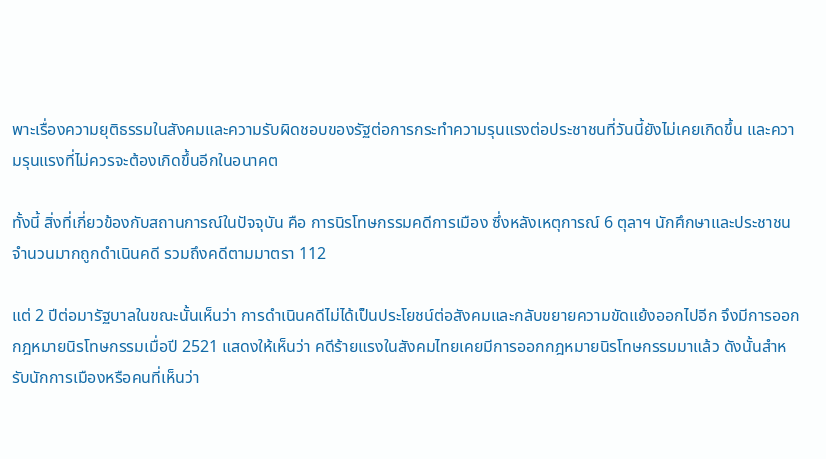พาะเรื่องความยุติธรรมในสังคมและความรับผิดชอบของรัฐต่อการกระทำความรุนแรงต่อประชาชนที่วันนี้ยังไม่เคยเกิดขึ้น และความรุนแรงที่ไม่ควรจะต้องเกิดขึ้นอีกในอนาคต

ทั้งนี้ สิ่งที่เกี่ยวข้องกับสถานการณ์ในปัจจุบัน คือ การนิรโทษกรรมคดีการเมือง ซึ่งหลังเหตุการณ์ 6 ตุลาฯ นักศึกษาและประชาชนจำนวนมากถูกดำเนินคดี รวมถึงคดีตามมาตรา 112

แต่ 2 ปีต่อมารัฐบาลในขณะนั้นเห็นว่า การดำเนินคดีไม่ได้เป็นประโยชน์ต่อสังคมและกลับขยายความขัดแย้งออกไปอีก จึงมีการออกกฎหมายนิรโทษกรรมเมื่อปี 2521 แสดงให้เห็นว่า คดีร้ายแรงในสังคมไทยเคยมีการออกกฎหมายนิรโทษกรรมมาแล้ว ดังนั้นสำหรับนักการเมืองหรือคนที่เห็นว่า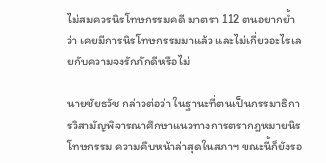ไม่สมควรนิรโทษกรรมคดี มาตรา 112 ตนอยากย้ำว่า เคยมีการนิรโทษกรรมมาแล้ว และไม่เกี่ยวอะไรเลยกับความจงรักภักดีหรือไม่

นายชัยธวัช กล่าวต่อว่า ในฐานะที่ตนเป็นกรรมาธิการวิสามัญพิจารณาศึกษาแนวทางการตรากฎหมายนิรโทษกรรม ความคืบหน้าล่าสุดในสภาฯ ขณะนี้ก็ยังรอ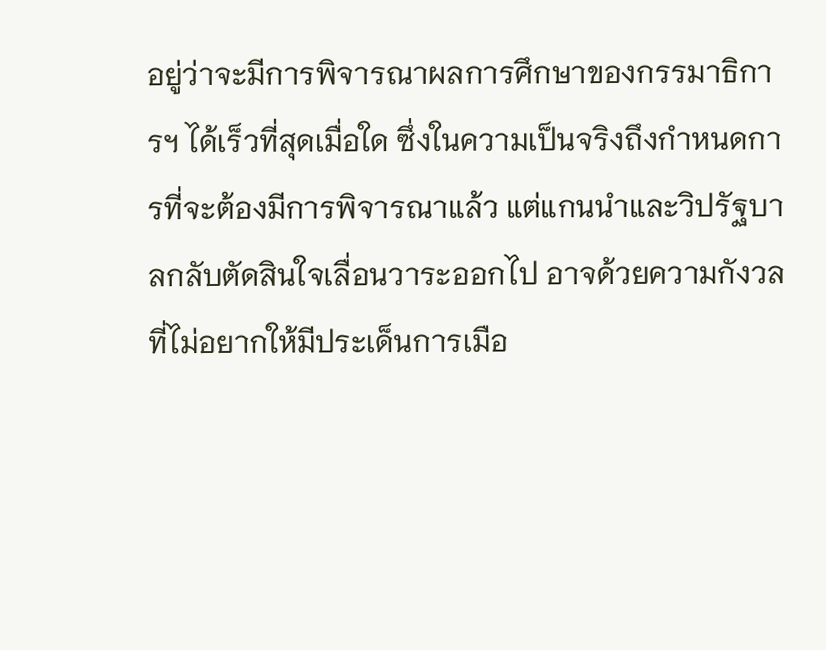อยู่ว่าจะมีการพิจารณาผลการศึกษาของกรรมาธิการฯ ได้เร็วที่สุดเมื่อใด ซึ่งในความเป็นจริงถึงกำหนดการที่จะต้องมีการพิจารณาแล้ว แต่แกนนำและวิปรัฐบาลกลับตัดสินใจเลื่อนวาระออกไป อาจด้วยความกังวลที่ไม่อยากให้มีประเด็นการเมือ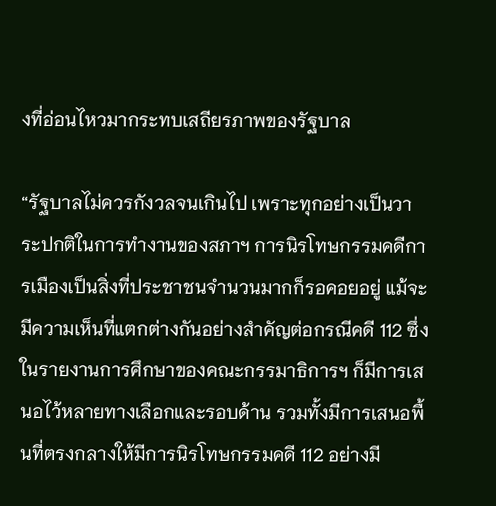งที่อ่อนไหวมากระทบเสถียรภาพของรัฐบาล

“รัฐบาลไม่ควรกังวลจนเกินไป เพราะทุกอย่างเป็นวาระปกติในการทำงานของสภาฯ การนิรโทษกรรมคดีการเมืองเป็นสิ่งที่ประชาชนจำนวนมากก็รอคอยอยู่ แม้จะมีความเห็นที่แตกต่างกันอย่างสำคัญต่อกรณีคดี 112 ซึ่งในรายงานการศึกษาของคณะกรรมาธิการฯ ก็มีการเสนอไว้หลายทางเลือกและรอบด้าน รวมทั้งมีการเสนอพื้นที่ตรงกลางให้มีการนิรโทษกรรมคดี 112 อย่างมี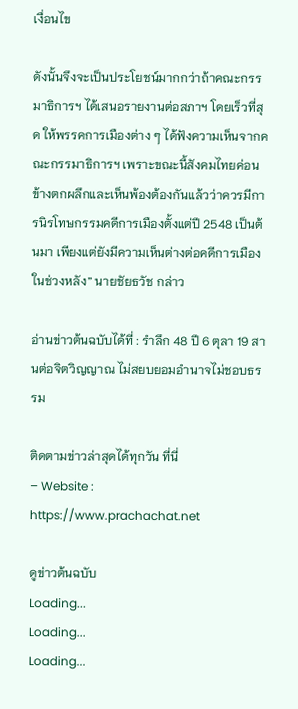เงื่อนไข

ดังนั้นจึงจะเป็นประโยชน์มากกว่าถ้าคณะกรรมาธิการฯ ได้เสนอรายงานต่อสภาฯ โดยเร็วที่สุด ให้พรรคการเมืองต่าง ๆ ได้ฟังความเห็นจากคณะกรรมาธิการฯ เพราะขณะนี้สังคมไทยค่อนข้างตกผลึกและเห็นพ้องต้องกันแล้วว่าควรมีการนิรโทษกรรมคดีการเมืองตั้งแต่ปี 2548 เป็นต้นมา เพียงแต่ยังมีความเห็นต่างต่อคดีการเมืองในช่วงหลัง” นายชัยธวัช กล่าว

อ่านข่าวต้นฉบับได้ที่ : รำลึก 48 ปี 6 ตุลา 19 สานต่อจิตวิญญาณ ไม่สยบยอมอำนาจไม่ชอบธรรม

ติดตามข่าวล่าสุดได้ทุกวัน ที่นี่
– Website : https://www.prachachat.net

ดูข่าวต้นฉบับ
Loading...
Loading...
Loading...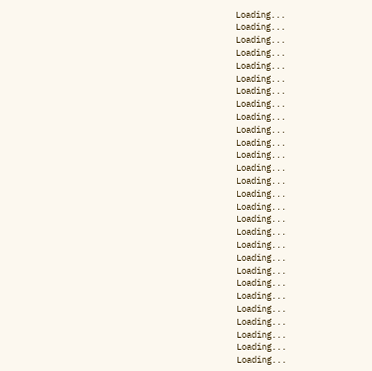Loading...
Loading...
Loading...
Loading...
Loading...
Loading...
Loading...
Loading...
Loading...
Loading...
Loading...
Loading...
Loading...
Loading...
Loading...
Loading...
Loading...
Loading...
Loading...
Loading...
Loading...
Loading...
Loading...
Loading...
Loading...
Loading...
Loading...
Loading...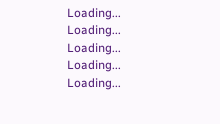Loading...
Loading...
Loading...
Loading...
Loading...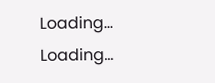Loading...
Loading...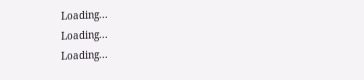Loading...
Loading...
Loading...